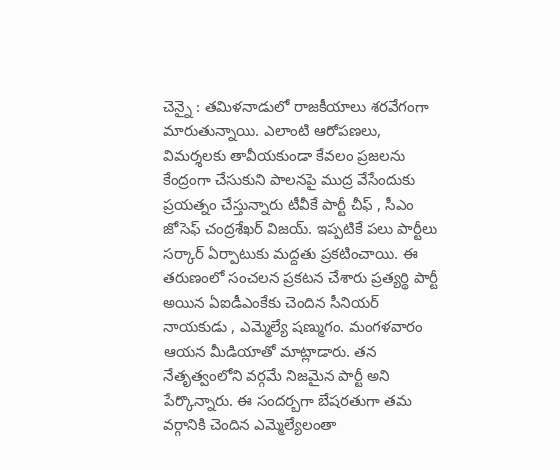చెన్నై : తమిళనాడులో రాజకీయాలు శరవేగంగా మారుతున్నాయి. ఎలాంటి ఆరోపణలు, విమర్శలకు తావీయకుండా కేవలం ప్రజలను కేంద్రంగా చేసుకుని పాలనపై ముద్ర వేసేందుకు ప్రయత్నం చేస్తున్నారు టీవీకే పార్టీ చీఫ్ , సీఎం జోసెఫ్ చంద్రశేఖర్ విజయ్. ఇప్పటికే పలు పార్టీలు సర్కార్ ఏర్పాటుకు మద్దతు ప్రకటించాయి. ఈ తరుణంలో సంచలన ప్రకటన చేశారు ప్రత్యర్థి పార్టీ అయిన ఏఐడీఎంకేకు చెందిన సీనియర్ నాయకుడు , ఎమ్మెల్యే షణ్ముగం. మంగళవారం ఆయన మీడియాతో మాట్లాడారు. తన నేతృత్వంలోని వర్గమే నిజమైన పార్టీ అని పేర్కొన్నారు. ఈ సందర్బగా బేషరతుగా తమ వర్గానికి చెందిన ఎమ్మెల్యేలంతా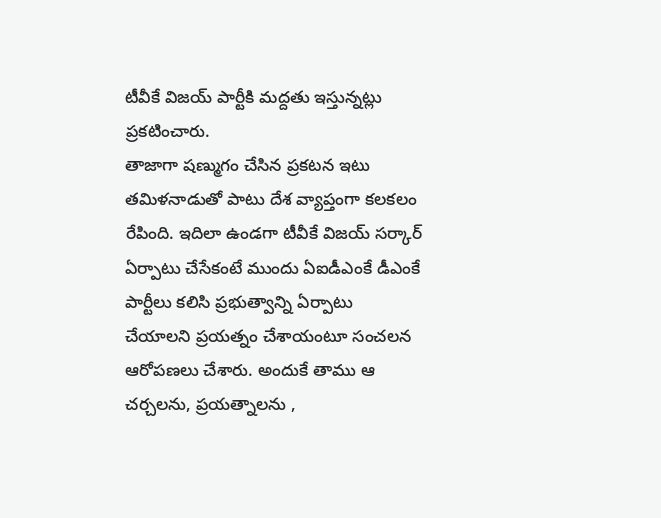టీవీకే విజయ్ పార్టీకి మద్దతు ఇస్తున్నట్లు ప్రకటించారు.
తాజాగా షణ్ముగం చేసిన ప్రకటన ఇటు తమిళనాడుతో పాటు దేశ వ్యాప్తంగా కలకలం రేపింది. ఇదిలా ఉండగా టీవీకే విజయ్ సర్కార్ ఏర్పాటు చేసేకంటే ముందు ఏఐడీఎంకే డీఎంకే పార్టీలు కలిసి ప్రభుత్వాన్ని ఏర్పాటు చేయాలని ప్రయత్నం చేశాయంటూ సంచలన ఆరోపణలు చేశారు. అందుకే తాము ఆ చర్చలను, ప్రయత్నాలను ,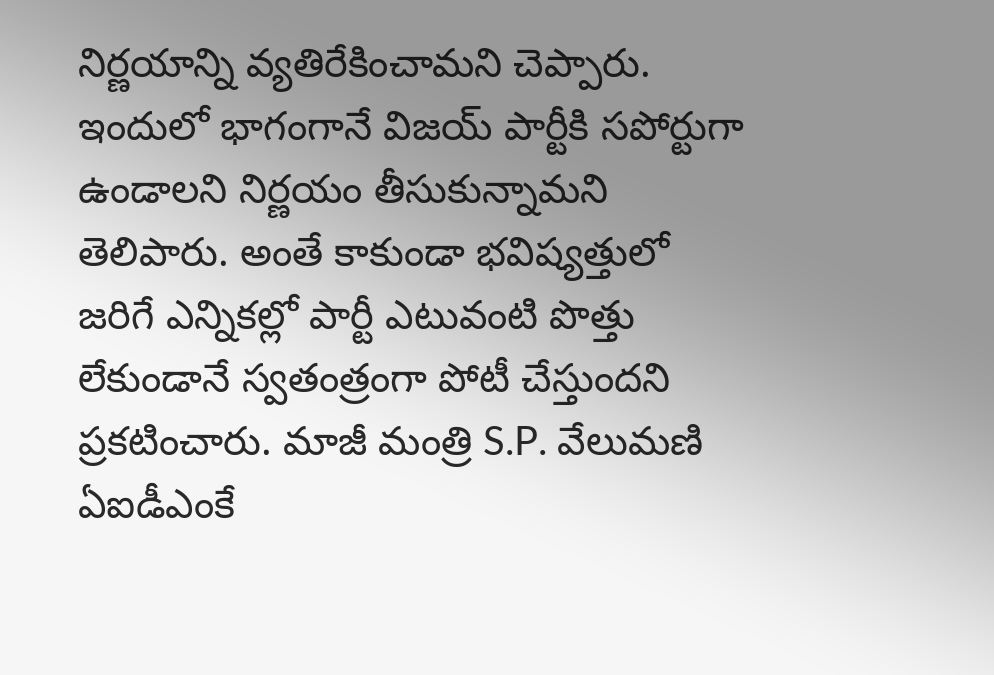నిర్ణయాన్ని వ్యతిరేకించామని చెప్పారు. ఇందులో భాగంగానే విజయ్ పార్టీకి సపోర్టుగా ఉండాలని నిర్ణయం తీసుకున్నామని తెలిపారు. అంతే కాకుండా భవిష్యత్తులో జరిగే ఎన్నికల్లో పార్టీ ఎటువంటి పొత్తు లేకుండానే స్వతంత్రంగా పోటీ చేస్తుందని ప్రకటించారు. మాజీ మంత్రి S.P. వేలుమణి ఏఐడీఎంకే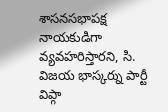శాసనసభాపక్ష నాయకుడిగా వ్యవహరిస్తారని, సి. విజయ భాస్కర్ను పార్టీ విప్గా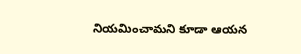నియమించామని కూడా ఆయన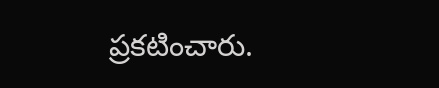ప్రకటించారు.